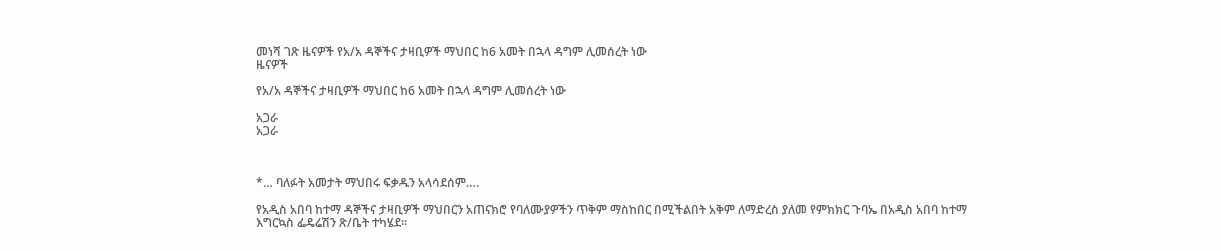መነሻ ገጽ ዜናዎች የአ/አ ዳኞችና ታዛቢዎች ማህበር ከ6 አመት በኋላ ዳግም ሊመሰረት ነው
ዜናዎች

የአ/አ ዳኞችና ታዛቢዎች ማህበር ከ6 አመት በኋላ ዳግም ሊመሰረት ነው

አጋራ
አጋራ



*… ባለፉት አመታት ማህበሩ ፍቃዱን አላሳደሰም….

የአዲስ አበባ ከተማ ዳኞችና ታዛቢዎች ማህበርን አጠናክሮ የባለሙያዎችን ጥቅም ማስከበር በሚችልበት አቅም ለማድረስ ያለመ የምክክር ጉባኤ በአዲስ አበባ ከተማ እግርኳስ ፌዴሬሽን ጽ/ቤት ተካሄደ።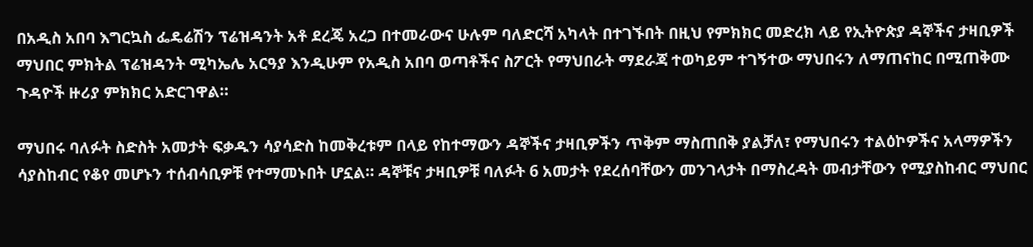በአዲስ አበባ እግርኳስ ፌዴሬሽን ፕሬዝዳንት አቶ ደረጄ አረጋ በተመራውና ሁሉም ባለድርሻ አካላት በተገኙበት በዚህ የምክክር መድረክ ላይ የኢትዮጵያ ዳኞችና ታዛቢዎች ማህበር ምክትል ፕሬዝዳንት ሚካኤሌ አርዓያ እንዲሁም የአዲስ አበባ ወጣቶችና ስፖርት የማህበራት ማደራጃ ተወካይም ተገኝተው ማህበሩን ለማጠናከር በሚጠቅሙ ጉዳዮች ዙሪያ ምክክር አድርገዋል።

ማህበሩ ባለፉት ስድስት አመታት ፍቃዱን ሳያሳድስ ከመቅረቱም በላይ የከተማውን ዳኞችና ታዛቢዎችን ጥቅም ማስጠበቅ ያልቻለ፣ የማህበሩን ተልዕኮዎችና አላማዎችን ሳያስከብር የቆየ መሆኑን ተሰብሳቢዎቹ የተማመኑበት ሆኗል። ዳኞቹና ታዛቢዎቹ ባለፉት 6 አመታት የደረሰባቸውን መንገላታት በማስረዳት መብታቸውን የሚያስከብር ማህበር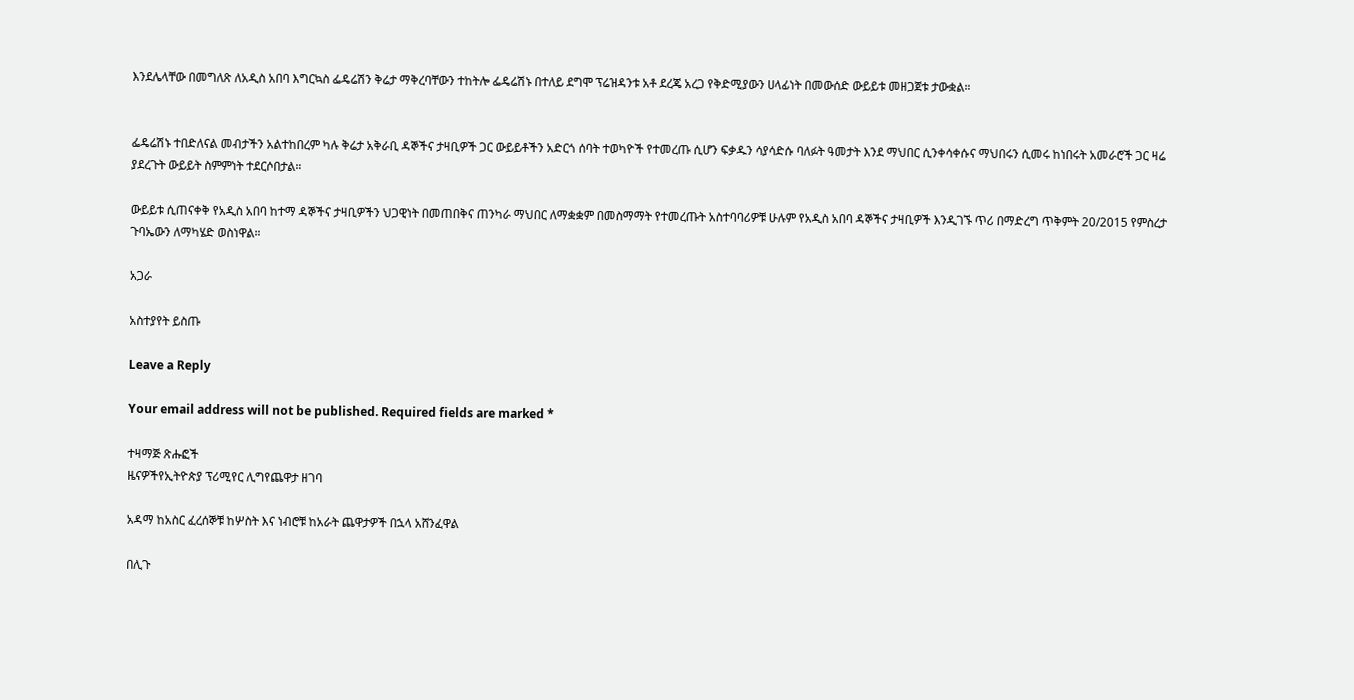እንደሌላቸው በመግለጽ ለአዲስ አበባ እግርኳስ ፌዴሬሽን ቅሬታ ማቅረባቸውን ተከትሎ ፌዴሬሽኑ በተለይ ደግሞ ፕሬዝዳንቱ አቶ ደረጄ አረጋ የቅድሚያውን ሀላፊነት በመውሰድ ውይይቱ መዘጋጀቱ ታውቋል።


ፌዴሬሽኑ ተበድለናል መብታችን አልተከበረም ካሉ ቅሬታ አቅራቢ ዳኞችና ታዛቢዎች ጋር ውይይቶችን አድርጎ ሰባት ተወካዮች የተመረጡ ሲሆን ፍቃዱን ሳያሳድሱ ባለፉት ዓመታት እንደ ማህበር ሲንቀሳቀሱና ማህበሩን ሲመሩ ከነበሩት አመራሮች ጋር ዛሬ ያደረጉት ውይይት ስምምነት ተደርሶበታል።

ውይይቱ ሲጠናቀቅ የአዲስ አበባ ከተማ ዳኞችና ታዛቢዎችን ህጋዊነት በመጠበቅና ጠንካራ ማህበር ለማቋቋም በመስማማት የተመረጡት አስተባባሪዎቹ ሁሉም የአዲስ አበባ ዳኞችና ታዛቢዎች እንዲገኙ ጥሪ በማድረግ ጥቅምት 20/2015 የምስረታ ጉባኤውን ለማካሄድ ወስነዋል።

አጋራ

አስተያየት ይስጡ

Leave a Reply

Your email address will not be published. Required fields are marked *

ተዛማጅ ጽሑፎች
ዜናዎችየኢትዮጵያ ፕሪሚየር ሊግየጨዋታ ዘገባ

አዳማ ከአስር ፈረሰኞቹ ከሦስት እና ነብሮቹ ከአራት ጨዋታዎች በኋላ አሸንፈዋል

በሊጉ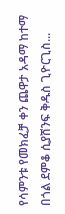የሳምንቱ የመክፈቻ ቀን ጨዋታ አዳማ ከተማ በጎል ደምቆ ሲያሸንፍ ቅዱስ ጊዮርጊስ...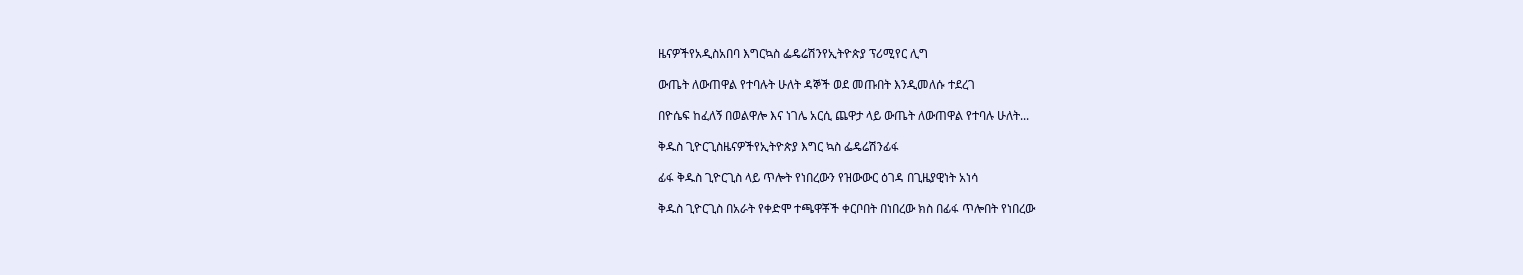ዜናዎችየአዲስአበባ እግርኳስ ፌዴሬሽንየኢትዮጵያ ፕሪሚየር ሊግ

ውጤት ለውጠዋል የተባሉት ሁለት ዳኞች ወደ መጡበት እንዲመለሱ ተደረገ

በዮሴፍ ከፈለኝ በወልዋሎ እና ነገሌ አርሲ ጨዋታ ላይ ውጤት ለውጠዋል የተባሉ ሁለት...

ቅዱስ ጊዮርጊስዜናዎችየኢትዮጵያ እግር ኳስ ፌዴሬሽንፊፋ

ፊፋ ቅዱስ ጊዮርጊስ ላይ ጥሎት የነበረውን የዝውውር ዕገዳ በጊዜያዊነት አነሳ

ቅዱስ ጊዮርጊስ በአራት የቀድሞ ተጫዋቾች ቀርቦበት በነበረው ክስ በፊፋ ጥሎበት የነበረው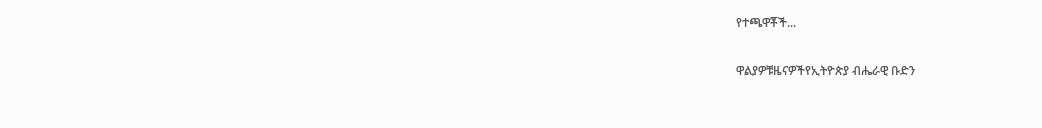የተጫዋቾች...

ዋልያዎቹዜናዎችየኢትዮጵያ ብሔራዊ ቡድን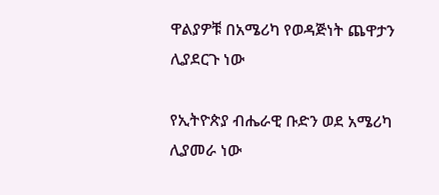ዋልያዎቹ በአሜሪካ የወዳጅነት ጨዋታን ሊያደርጉ ነው

የኢትዮጵያ ብሔራዊ ቡድን ወደ አሜሪካ ሊያመራ ነው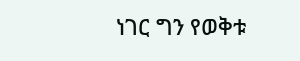ነገር ግን የወቅቱ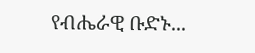የብሔራዊ ቡድኑ...